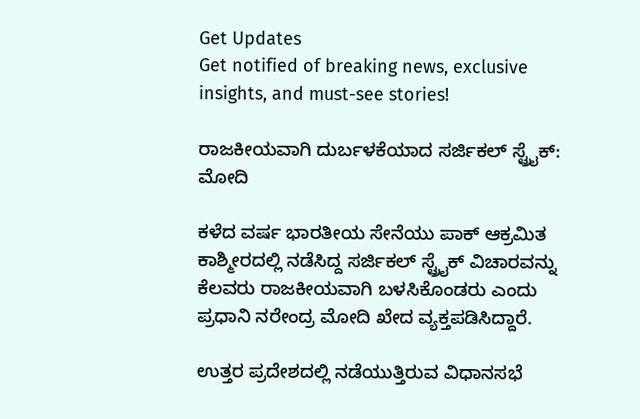Get Updates
Get notified of breaking news, exclusive insights, and must-see stories!

ರಾಜಕೀಯವಾಗಿ ದುರ್ಬಳಕೆಯಾದ ಸರ್ಜಿಕಲ್ ಸ್ಟ್ರೈಕ್: ಮೋದಿ

ಕಳೆದ ವರ್ಷ ಭಾರತೀಯ ಸೇನೆಯು ಪಾಕ್ ಆಕ್ರಮಿತ ಕಾಶ್ಮೀರದಲ್ಲಿ ನಡೆಸಿದ್ದ ಸರ್ಜಿಕಲ್ ಸ್ಟ್ರೈಕ್ ವಿಚಾರವನ್ನು ಕೆಲವರು ರಾಜಕೀಯವಾಗಿ ಬಳಸಿಕೊಂಡರು ಎಂದು ಪ್ರಧಾನಿ ನರೇಂದ್ರ ಮೋದಿ ಖೇದ ವ್ಯಕ್ತಪಡಿಸಿದ್ದಾರೆ.

ಉತ್ತರ ಪ್ರದೇಶದಲ್ಲಿ ನಡೆಯುತ್ತಿರುವ ವಿಧಾನಸಭೆ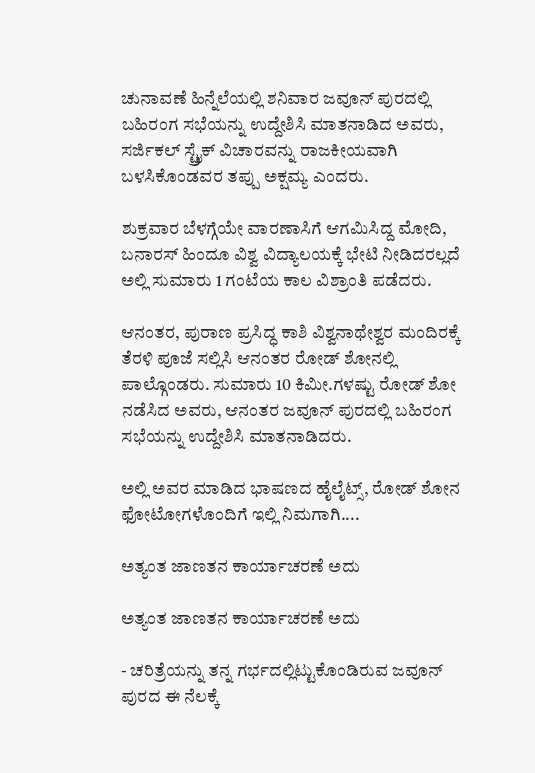ಚುನಾವಣೆ ಹಿನ್ನೆಲೆಯಲ್ಲಿ ಶನಿವಾರ ಜವೂನ್ ಪುರದಲ್ಲಿ ಬಹಿರಂಗ ಸಭೆಯನ್ನು ಉದ್ದೇಶಿಸಿ ಮಾತನಾಡಿದ ಅವರು, ಸರ್ಜಿಕಲ್ ಸ್ಟ್ರೈಕ್ ವಿಚಾರವನ್ನು ರಾಜಕೀಯವಾಗಿ ಬಳಸಿಕೊಂಡವರ ತಪ್ಪು ಅಕ್ಷಮ್ಯ ಎಂದರು.

ಶುಕ್ರವಾರ ಬೆಳಗ್ಗೆಯೇ ವಾರಣಾಸಿಗೆ ಆಗಮಿಸಿದ್ದ ಮೋದಿ, ಬನಾರಸ್ ಹಿಂದೂ ವಿಶ್ವ ವಿದ್ಯಾಲಯಕ್ಕೆ ಭೇಟಿ ನೀಡಿದರಲ್ಲದೆ ಅಲ್ಲಿ ಸುಮಾರು 1 ಗಂಟೆಯ ಕಾಲ ವಿಶ್ರಾಂತಿ ಪಡೆದರು.

ಆನಂತರ, ಪುರಾಣ ಪ್ರಸಿದ್ಧ ಕಾಶಿ ವಿಶ್ವನಾಥೇಶ್ವರ ಮಂದಿರಕ್ಕೆ ತೆರಳಿ ಪೂಜೆ ಸಲ್ಲಿಸಿ ಆನಂತರ ರೋಡ್ ಶೋನಲ್ಲಿ ಪಾಲ್ಗೊಂಡರು. ಸುಮಾರು 10 ಕಿಮೀ.ಗಳಷ್ಟು ರೋಡ್ ಶೋ ನಡೆಸಿದ ಅವರು, ಆನಂತರ ಜವೂನ್ ಪುರದಲ್ಲಿ ಬಹಿರಂಗ ಸಭೆಯನ್ನು ಉದ್ದೇಶಿಸಿ ಮಾತನಾಡಿದರು.

ಅಲ್ಲಿ ಅವರ ಮಾಡಿದ ಭಾಷಣದ ಹೈಲೈಟ್ಸ್, ರೋಡ್ ಶೋನ ಫೋಟೋಗಳೊಂದಿಗೆ ಇಲ್ಲಿ ನಿಮಗಾಗಿ....

ಅತ್ಯಂತ ಜಾಣತನ ಕಾರ್ಯಾಚರಣೆ ಅದು

ಅತ್ಯಂತ ಜಾಣತನ ಕಾರ್ಯಾಚರಣೆ ಅದು

- ಚರಿತ್ರೆಯನ್ನು ತನ್ನ ಗರ್ಭದಲ್ಲಿಟ್ಟುಕೊಂಡಿರುವ ಜವೂನ್ ಪುರದ ಈ ನೆಲಕ್ಕೆ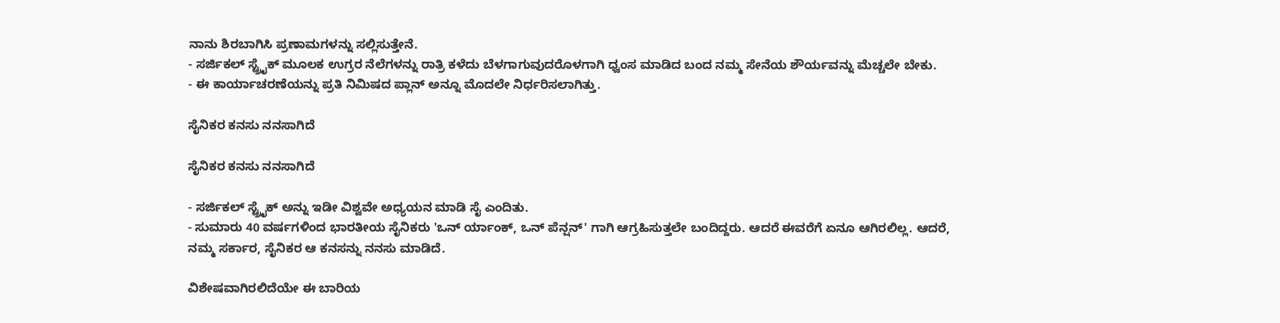ನಾನು ಶಿರಬಾಗಿಸಿ ಪ್ರಣಾಮಗಳನ್ನು ಸಲ್ಲಿಸುತ್ತೇನೆ.
- ಸರ್ಜಿಕಲ್ ಸ್ಟ್ರೈಕ್ ಮೂಲಕ ಉಗ್ರರ ನೆಲೆಗಳನ್ನು ರಾತ್ರಿ ಕಳೆದು ಬೆಳಗಾಗುವುದರೊಳಗಾಗಿ ಧ್ವಂಸ ಮಾಡಿದ ಬಂದ ನಮ್ಮ ಸೇನೆಯ ಶೌರ್ಯವನ್ನು ಮೆಚ್ಚಲೇ ಬೇಕು.
- ಈ ಕಾರ್ಯಾಚರಣೆಯನ್ನು ಪ್ರತಿ ನಿಮಿಷದ ಪ್ಲಾನ್ ಅನ್ನೂ ಮೊದಲೇ ನಿರ್ಧರಿಸಲಾಗಿತ್ತು.

ಸೈನಿಕರ ಕನಸು ನನಸಾಗಿದೆ

ಸೈನಿಕರ ಕನಸು ನನಸಾಗಿದೆ

- ಸರ್ಜಿಕಲ್ ಸ್ಟ್ರೈಕ್ ಅನ್ನು ಇಡೀ ವಿಶ್ವವೇ ಅಧ್ಯಯನ ಮಾಡಿ ಸೈ ಎಂದಿತು.
- ಸುಮಾರು 40 ವರ್ಷಗಳಿಂದ ಭಾರತೀಯ ಸೈನಿಕರು 'ಒನ್ ರ್ಯಾಂಕ್, ಒನ್ ಪೆನ್ಷನ್' ಗಾಗಿ ಆಗ್ರಹಿಸುತ್ತಲೇ ಬಂದಿದ್ದರು. ಆದರೆ ಈವರೆಗೆ ಏನೂ ಆಗಿರಲಿಲ್ಲ. ಆದರೆ, ನಮ್ಮ ಸರ್ಕಾರ, ಸೈನಿಕರ ಆ ಕನಸನ್ನು ನನಸು ಮಾಡಿದೆ.

ವಿಶೇಷವಾಗಿರಲಿದೆಯೇ ಈ ಬಾರಿಯ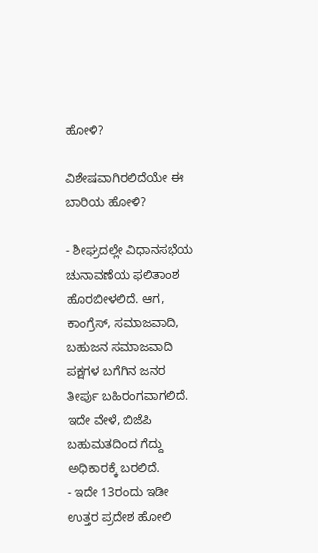ಹೋಳಿ?

ವಿಶೇಷವಾಗಿರಲಿದೆಯೇ ಈ ಬಾರಿಯ ಹೋಳಿ?

- ಶೀಘ್ರದಲ್ಲೇ ವಿಧಾನಸಭೆಯ ಚುನಾವಣೆಯ ಫಲಿತಾಂಶ ಹೊರಬೀಳಲಿದೆ. ಆಗ, ಕಾಂಗ್ರೆಸ್, ಸಮಾಜವಾದಿ, ಬಹುಜನ ಸಮಾಜವಾದಿ ಪಕ್ಷಗಳ ಬಗೆಗಿನ ಜನರ ತೀರ್ಪು ಬಹಿರಂಗವಾಗಲಿದೆ. ಇದೇ ವೇಳೆ, ಬಿಜೆಪಿ ಬಹುಮತದಿಂದ ಗೆದ್ದು ಅಧಿಕಾರಕ್ಕೆ ಬರಲಿದೆ.
- ಇದೇ 13ರಂದು ಇಡೀ ಉತ್ತರ ಪ್ರದೇಶ ಹೋಲಿ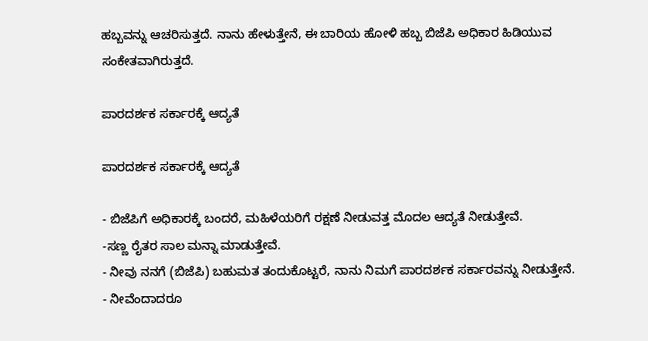ಹಬ್ಬವನ್ನು ಆಚರಿಸುತ್ತದೆ. ನಾನು ಹೇಳುತ್ತೇನೆ, ಈ ಬಾರಿಯ ಹೋಳಿ ಹಬ್ಬ ಬಿಜೆಪಿ ಅಧಿಕಾರ ಹಿಡಿಯುವ ಸಂಕೇತವಾಗಿರುತ್ತದೆ.

ಪಾರದರ್ಶಕ ಸರ್ಕಾರಕ್ಕೆ ಆದ್ಯತೆ

ಪಾರದರ್ಶಕ ಸರ್ಕಾರಕ್ಕೆ ಆದ್ಯತೆ

- ಬಿಜೆಪಿಗೆ ಅಧಿಕಾರಕ್ಕೆ ಬಂದರೆ, ಮಹಿಳೆಯರಿಗೆ ರಕ್ಷಣೆ ನೀಡುವತ್ತ ಮೊದಲ ಆದ್ಯತೆ ನೀಡುತ್ತೇವೆ.
-ಸಣ್ಣ ರೈತರ ಸಾಲ ಮನ್ನಾ ಮಾಡುತ್ತೇವೆ.
- ನೀವು ನನಗೆ (ಬಿಜೆಪಿ) ಬಹುಮತ ತಂದುಕೊಟ್ಟರೆ, ನಾನು ನಿಮಗೆ ಪಾರದರ್ಶಕ ಸರ್ಕಾರವನ್ನು ನೀಡುತ್ತೇನೆ.
- ನೀವೆಂದಾದರೂ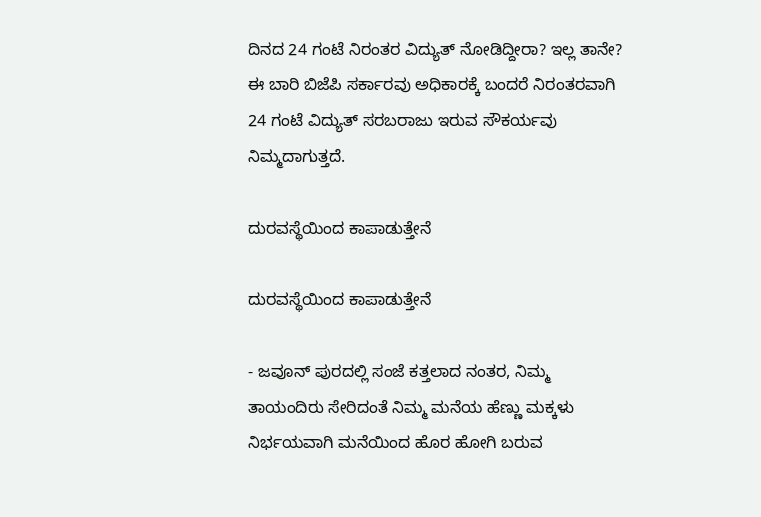ದಿನದ 24 ಗಂಟೆ ನಿರಂತರ ವಿದ್ಯುತ್ ನೋಡಿದ್ದೀರಾ? ಇಲ್ಲ ತಾನೇ? ಈ ಬಾರಿ ಬಿಜೆಪಿ ಸರ್ಕಾರವು ಅಧಿಕಾರಕ್ಕೆ ಬಂದರೆ ನಿರಂತರವಾಗಿ 24 ಗಂಟೆ ವಿದ್ಯುತ್ ಸರಬರಾಜು ಇರುವ ಸೌಕರ್ಯವು ನಿಮ್ಮದಾಗುತ್ತದೆ.

ದುರವಸ್ಥೆಯಿಂದ ಕಾಪಾಡುತ್ತೇನೆ

ದುರವಸ್ಥೆಯಿಂದ ಕಾಪಾಡುತ್ತೇನೆ

- ಜವೂನ್ ಪುರದಲ್ಲಿ ಸಂಜೆ ಕತ್ತಲಾದ ನಂತರ, ನಿಮ್ಮ ತಾಯಂದಿರು ಸೇರಿದಂತೆ ನಿಮ್ಮ ಮನೆಯ ಹೆಣ್ಣು ಮಕ್ಕಳು ನಿರ್ಭಯವಾಗಿ ಮನೆಯಿಂದ ಹೊರ ಹೋಗಿ ಬರುವ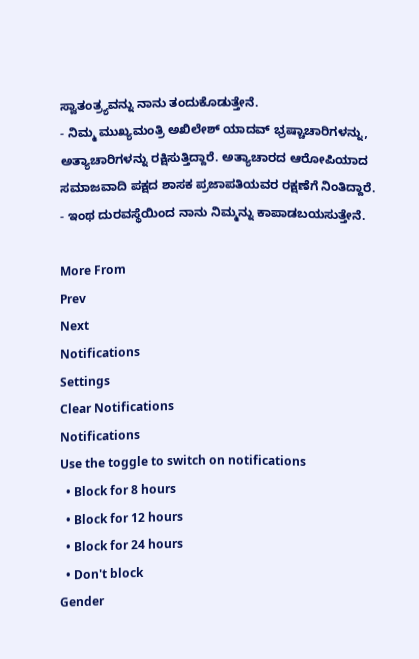ಸ್ವಾತಂತ್ರ್ಯವನ್ನು ನಾನು ತಂದುಕೊಡುತ್ತೇನೆ.
- ನಿಮ್ಮ ಮುಖ್ಯಮಂತ್ರಿ ಅಖಿಲೇಶ್ ಯಾದವ್ ಭ್ರಷ್ಚಾಚಾರಿಗಳನ್ನು, ಅತ್ಯಾಚಾರಿಗಳನ್ನು ರಕ್ಷಿಸುತ್ತಿದ್ದಾರೆ. ಅತ್ಯಾಚಾರದ ಆರೋಪಿಯಾದ ಸಮಾಜವಾದಿ ಪಕ್ಷದ ಶಾಸಕ ಪ್ರಜಾಪತಿಯವರ ರಕ್ಷಣೆಗೆ ನಿಂತಿದ್ದಾರೆ.
- ಇಂಥ ದುರವಸ್ಥೆಯಿಂದ ನಾನು ನಿಮ್ಮನ್ನು ಕಾಪಾಡಬಯಸುತ್ತೇನೆ.

More From
Prev
Next
Notifications
Settings
Clear Notifications
Notifications
Use the toggle to switch on notifications
  • Block for 8 hours
  • Block for 12 hours
  • Block for 24 hours
  • Don't block
Gender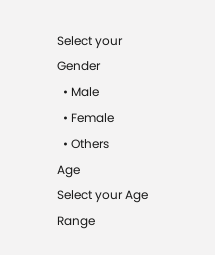Select your Gender
  • Male
  • Female
  • Others
Age
Select your Age Range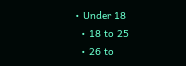• Under 18
  • 18 to 25
  • 26 to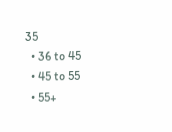35
  • 36 to 45
  • 45 to 55
  • 55+